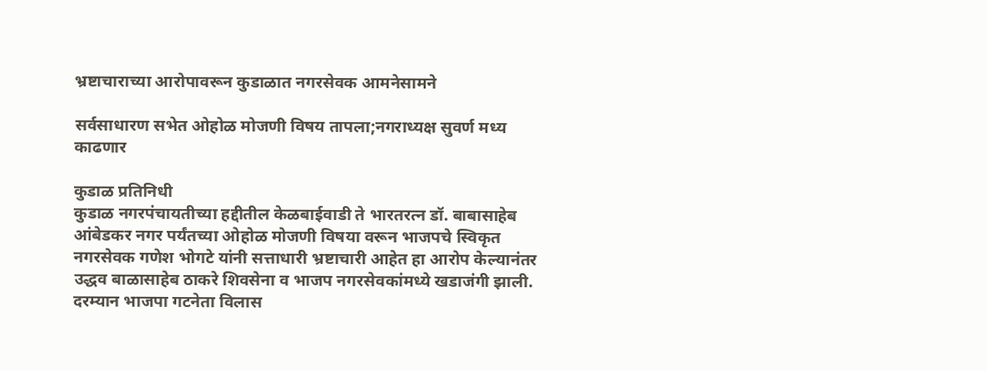भ्रष्टाचाराच्या आरोपावरून कुडाळात नगरसेवक आमनेसामने

सर्वसाधारण सभेत ओहोळ मोजणी विषय तापला;नगराध्यक्ष सुवर्ण मध्य काढणार

कुडाळ प्रतिनिधी
कुडाळ नगरपंचायतीच्या हद्दीतील केळबाईवाडी ते भारतरत्न डॉ. बाबासाहेब आंबेडकर नगर पर्यंतच्या ओहोळ मोजणी विषया वरून भाजपचे स्विकृत नगरसेवक गणेश भोगटे यांनी सत्ताधारी भ्रष्टाचारी आहेत हा आरोप केल्यानंतर उद्धव बाळासाहेब ठाकरे शिवसेना व भाजप नगरसेवकांमध्ये खडाजंगी झाली. दरम्यान भाजपा गटनेता विलास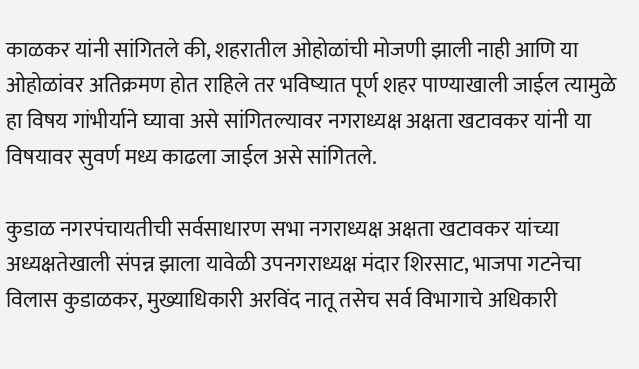काळकर यांनी सांगितले की, शहरातील ओहोळांची मोजणी झाली नाही आणि या ओहोळांवर अतिक्रमण होत राहिले तर भविष्यात पूर्ण शहर पाण्याखाली जाईल त्यामुळे हा विषय गांभीर्याने घ्यावा असे सांगितल्यावर नगराध्यक्ष अक्षता खटावकर यांनी या विषयावर सुवर्ण मध्य काढला जाईल असे सांगितले.

कुडाळ नगरपंचायतीची सर्वसाधारण सभा नगराध्यक्ष अक्षता खटावकर यांच्या अध्यक्षतेखाली संपन्न झाला यावेळी उपनगराध्यक्ष मंदार शिरसाट, भाजपा गटनेचा विलास कुडाळकर, मुख्याधिकारी अरविंद नातू तसेच सर्व विभागाचे अधिकारी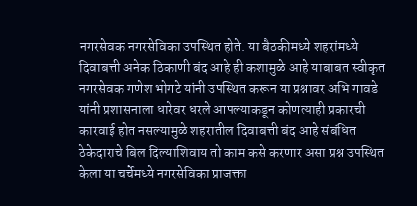नगरसेवक नगरसेविका उपस्थित होते. या बैठकीमध्ये शहरांमध्ये दिवाबत्ती अनेक ठिकाणी बंद आहे ही कशामुळे आहे याबाबत स्वीकृत नगरसेवक गणेश भोगटे यांनी उपस्थित करून या प्रश्नावर अभि गावडे यांनी प्रशासनाला धारेवर धरले आपल्याकडून कोणत्याही प्रकारची कारवाई होत नसल्यामुळे शहरातील दिवाबत्ती बंद आहे संबंधित ठेकेदाराचे बिल दिल्याशिवाय तो काम कसे करणार असा प्रश्न उपस्थित केला या चर्चेमध्ये नगरसेविका प्राजक्ता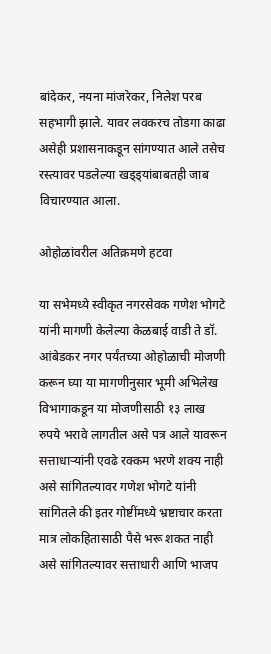बांदेकर, नयना मांजरेकर, निलेश परब सहभागी झाले. यावर लवकरच तोडगा काढा असेही प्रशासनाकडून सांगण्यात आले तसेच रस्त्यावर पडलेल्या खड्ड्यांबाबतही जाब विचारण्यात आला.

ओहोळांवरील अतिक्रमणे हटवा

या सभेमध्ये स्वीकृत नगरसेवक गणेश भोगटे यांनी मागणी केलेल्या केळबाई वाडी ते डॉ. आंबेडकर नगर पर्यंतच्या ओहोळाची मोजणी करून घ्या या मागणीनुसार भूमी अभिलेख विभागाकडून या मोजणीसाठी १३ लाख रुपये भरावे लागतील असे पत्र आले यावरून सत्ताधाऱ्यांनी एवढे रक्कम भरणे शक्य नाही असे सांगितल्यावर गणेश भोगटे यांनी सांगितले की इतर गोष्टींमध्ये भ्रष्टाचार करता मात्र लोकहितासाठी पैसे भरू शकत नाही असे सांगितल्यावर सत्ताधारी आणि भाजप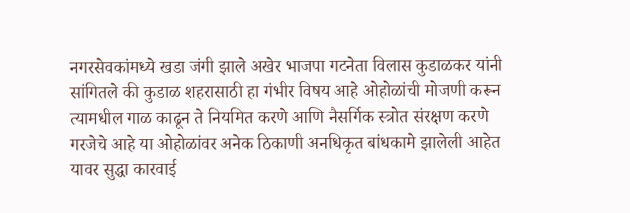नगरसेवकांमध्ये खडा जंगी झाले अखेर भाजपा गटनेता विलास कुडाळकर यांनी सांगितले की कुडाळ शहरासाठी हा गंभीर विषय आहे ओहोळांची मोजणी करून त्यामधील गाळ काढून ते नियमित करणे आणि नैसर्गिक स्त्रोत संरक्षण करणे गरजेचे आहे या ओहोळांवर अनेक ठिकाणी अनधिकृत बांधकामे झालेली आहेत यावर सुद्धा कारवाई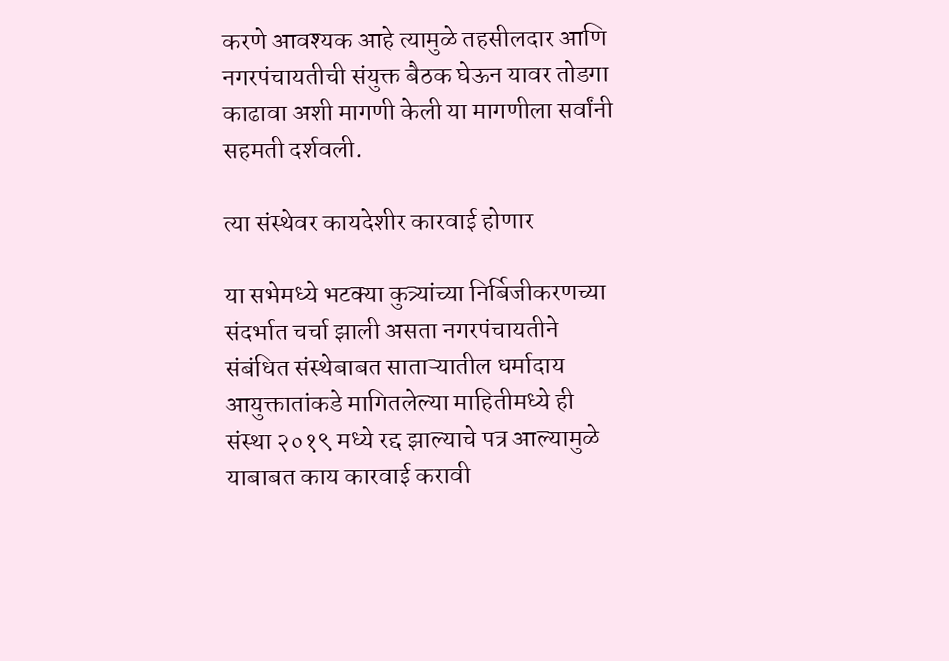करणे आवश्यक आहे त्यामुळे तहसीलदार आणि नगरपंचायतीची संयुक्त बैठक घेऊन यावर तोडगा काढावा अशी मागणी केली या मागणीला सर्वांनी सहमती दर्शवली.

त्या संस्थेवर कायदेशीर कारवाई होणार

या सभेमध्ये भटक्या कुत्र्यांच्या निर्बिजीकरणच्या संदर्भात चर्चा झाली असता नगरपंचायतीने संबंधित संस्थेबाबत साताऱ्यातील धर्मादाय आयुक्तातांकडे मागितलेल्या माहितीमध्ये ही संस्था २०१९ मध्ये रद्द झाल्याचे पत्र आल्यामुळे याबाबत काय कारवाई करावी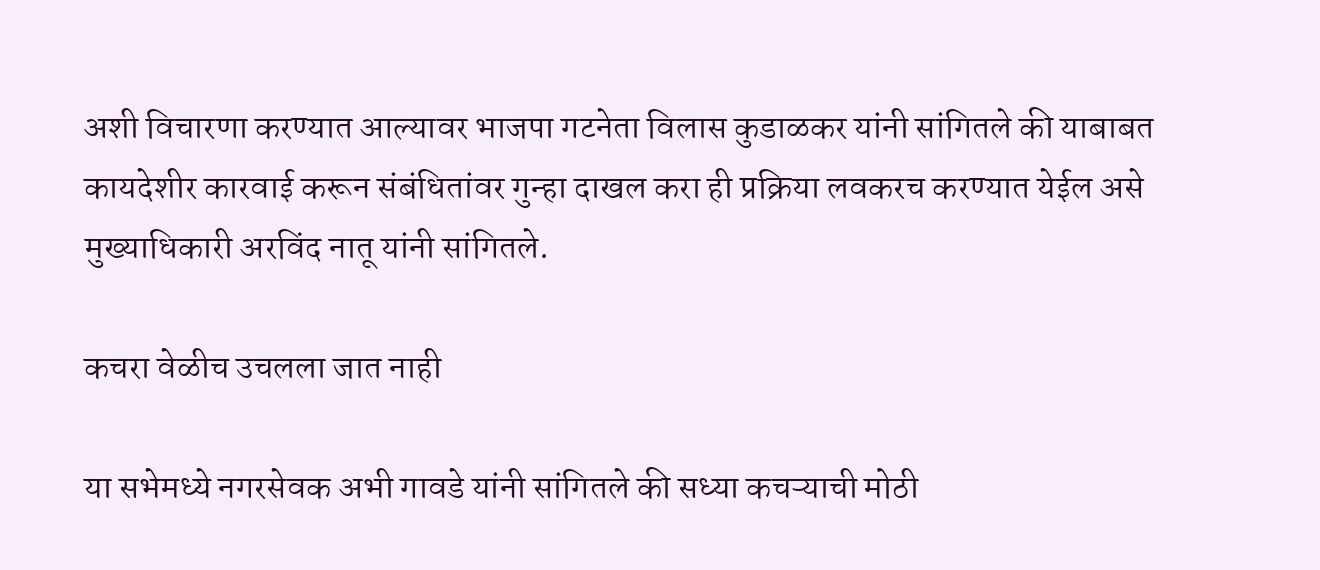अशी विचारणा करण्यात आल्यावर भाजपा गटनेता विलास कुडाळकर यांनी सांगितले की याबाबत कायदेशीर कारवाई करून संबंधितांवर गुन्हा दाखल करा ही प्रक्रिया लवकरच करण्यात येईल असे मुख्याधिकारी अरविंद नातू यांनी सांगितले.

कचरा वेळीच उचलला जात नाही

या सभेमध्ये नगरसेवक अभी गावडे यांनी सांगितले की सध्या कचऱ्याची मोठी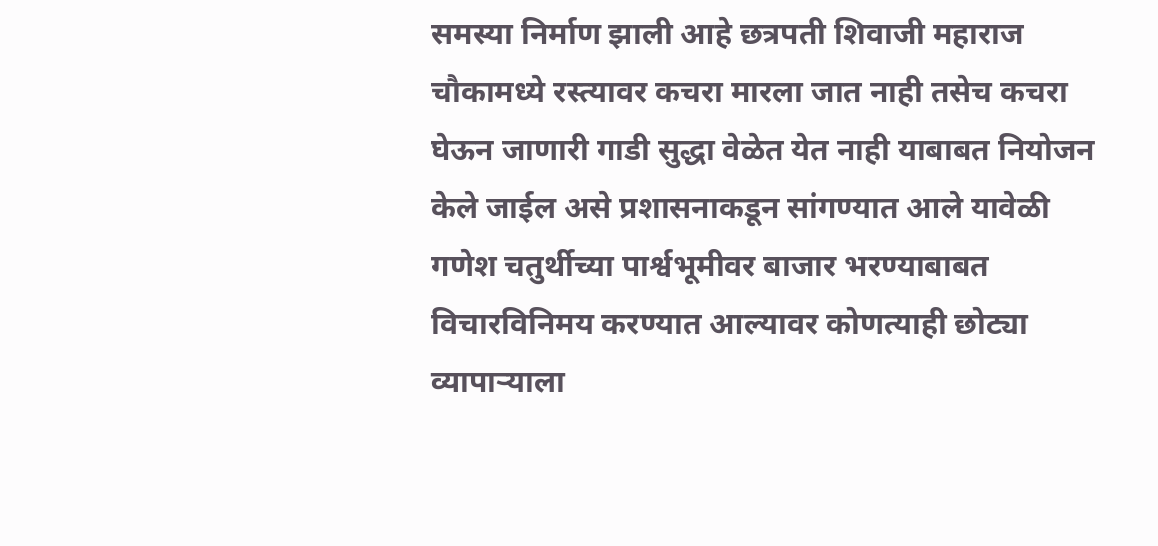समस्या निर्माण झाली आहे छत्रपती शिवाजी महाराज चौकामध्ये रस्त्यावर कचरा मारला जात नाही तसेच कचरा घेऊन जाणारी गाडी सुद्धा वेळेत येत नाही याबाबत नियोजन केले जाईल असे प्रशासनाकडून सांगण्यात आले यावेळी गणेश चतुर्थीच्या पार्श्वभूमीवर बाजार भरण्याबाबत विचारविनिमय करण्यात आल्यावर कोणत्याही छोट्या व्यापाऱ्याला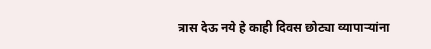त्रास देऊ नये हे काही दिवस छोट्या व्यापाऱ्यांना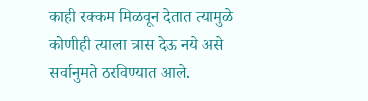काही रक्कम मिळवून देतात त्यामुळे कोणीही त्याला त्रास देऊ नये असे सर्वानुमते ठरविण्यात आले.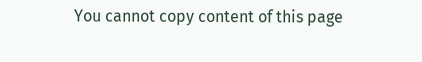You cannot copy content of this page